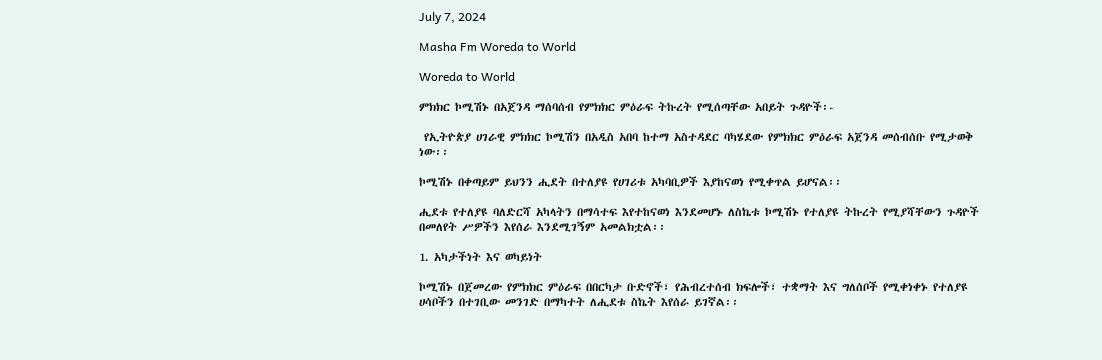July 7, 2024

Masha Fm Woreda to World

Woreda to World

ምክክር ኮሚሽኑ በአጀንዳ ማሰባሰብ የምክክር ምዕራፍ ትኩረት የሚሰጣቸው አበይት ጉዳዮች፡-

 የኢትዮጵያ ሀገራዊ ምክክር ኮሚሽን በአዲስ አበባ ከተማ አስተዳደር ባካሄደው የምክክር ምዕራፍ አጀንዳ መሰብሰቡ የሚታወቅ ነው፡፡

ኮሚሽኑ በቀጣይም ይህንን ሒደት በተለያዩ የሀገሪቱ አካባቢዎች እያከናወነ የሚቀጥል ይሆናል፡፡

ሒደቱ የተለያዩ ባለድርሻ አካላትን በማሳተፍ እየተከናወነ እንደመሆኑ ለስኬቱ ኮሚሽኑ የተለያዩ ትኩረት የሚያሻቸውን ጉዳዮች በመለየት ሥዎችን እየሰራ እንደሚገኝም አመልክቷል፡፡

1. አካታችነት እና ወካይነት

ኮሚሽኑ በጀመረው የምክክር ምዕራፍ በበርካታ ቡድኖች፣ የሕብረተሰብ ክፍሎች፣ ተቋማት እና ግለሰቦች የሚቀነቀኑ የተለያዩ ሀሳቦችን በተገቢው መንገድ በማካተት ለሒደቱ ስኬት እየሰራ ይገኛል፡፡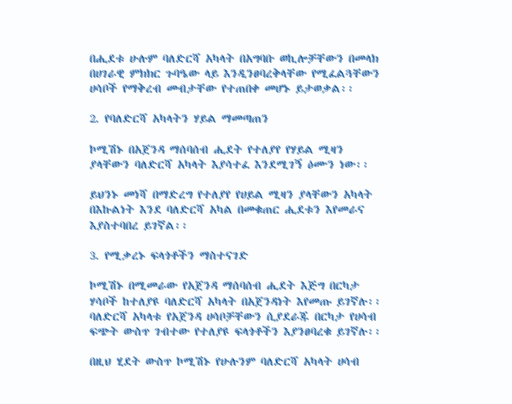በሒደቱ ሁሉም ባለድርሻ አካላት በአግባቡ ወኪሎቻቸውን በመላክ በሀገራዊ ምክክር ጉባዔው ላይ እንዲንፀባረቅላቸው የሚፈልጓቸውን ሀሳቦች የማቅረብ መብታቸው የተጠበቀ መሆኑ ይታወቃል፡፡

2. የባለድርሻ አካላትን ሃይል ማመጣጠን

ኮሚሽኑ በአጀንዳ ማሰባሰብ ሒደት የተለያየ የሃይል ሚዛን ያላቸውን ባለድርሻ አካላት እያሳተፈ እንደሚገኝ ዕሙን ነው፡፡

ይህንኑ መነሻ በማድረግ የተለያየ የሀይል ሚዛን ያላቸውን አካላት በእኩልነት እንደ ባለድርሻ አካል በመቁጠር ሒደቱን እየመራና እያስተባበረ ይገኛል፡፡

3. የሚቃረኑ ፍላጎቶችን ማስተናገድ

ኮሚሽኑ በሚመራው የአጀንዳ ማሰባሰብ ሒደት እጅግ በርካታ ሃሳቦች ከተለያዩ ባለድርሻ አካላት በአጀንዳነት እየመጡ ይገኛሉ፡፡ ባለድርሻ አካላቱ የአጀንዳ ሀሳቦቻቸውን ሲያደራጁ በርካታ የሀሳብ ፍጭት ውስጥ ገብተው የተለያዩ ፍላጎቶችን እያንፀባረቁ ይገኛሉ፡፡

በዚህ ሂደት ውስጥ ኮሚሽኑ የሁሉንም ባለድርሻ አካላት ሀሳብ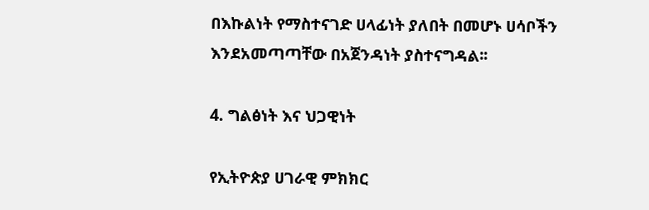በእኩልነት የማስተናገድ ሀላፊነት ያለበት በመሆኑ ሀሳቦችን እንደአመጣጣቸው በአጀንዳነት ያስተናግዳል፡፡

4. ግልፅነት እና ህጋዊነት

የኢትዮጵያ ሀገራዊ ምክክር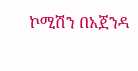ኮሚሽን በአጀንዳ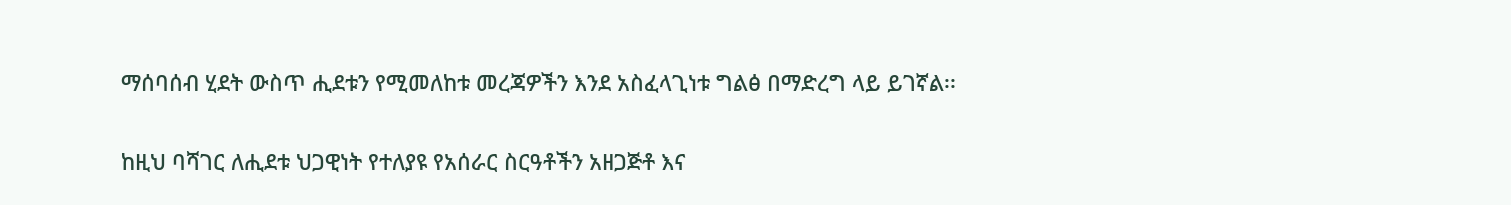ማሰባሰብ ሂደት ውስጥ ሒደቱን የሚመለከቱ መረጃዎችን እንደ አስፈላጊነቱ ግልፅ በማድረግ ላይ ይገኛል፡፡

ከዚህ ባሻገር ለሒደቱ ህጋዊነት የተለያዩ የአሰራር ስርዓቶችን አዘጋጅቶ እና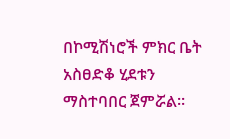በኮሚሽነሮች ምክር ቤት አስፀድቆ ሂደቱን ማስተባበር ጀምሯል፡፡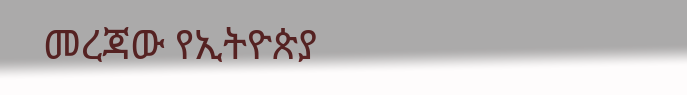መረጃው የኢትዮጵያ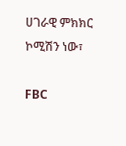ሀገራዊ ምክክር ኮሚሽን ነው፣

FBC